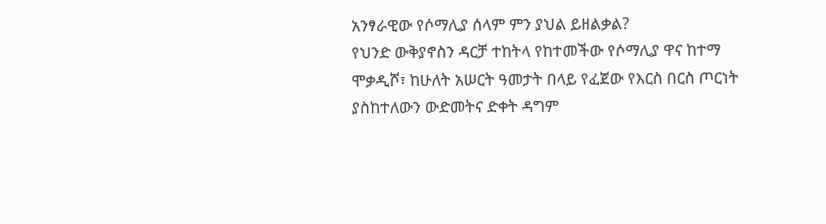አንፃራዊው የሶማሊያ ሰላም ምን ያህል ይዘልቃል?
የህንድ ውቅያኖስን ዳርቻ ተከትላ የከተመችው የሶማሊያ ዋና ከተማ ሞቃዲሾ፣ ከሁለት አሠርት ዓመታት በላይ የፈጀው የእርስ በርስ ጦርነት ያስከተለውን ውድመትና ድቀት ዳግም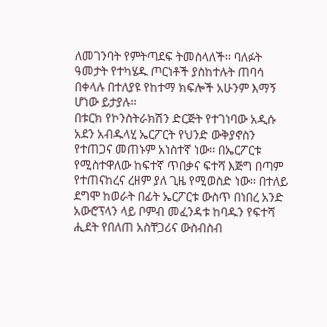ለመገንባት የምትጣደፍ ትመስላለች፡፡ ባለፉት ዓመታት የተካሄዱ ጦርነቶች ያስከተሉት ጠባሳ በቀላሉ በተለያዩ የከተማ ክፍሎች አሁንም እማኝ ሆነው ይታያሉ፡፡
በቱርክ የኮንስትራክሽን ድርጅት የተገነባው አዲሱ አደን አብዱላሂ ኤርፖርት የህንድ ውቅያኖስን የተጠጋና መጠኑም አነስተኛ ነው፡፡ በኤርፖርቱ የሚስተዋለው ከፍተኛ ጥበቃና ፍተሻ እጅግ በጣም የተጠናከረና ረዘም ያለ ጊዜ የሚወስድ ነው፡፡ በተለይ ደግሞ ከወራት በፊት ኤርፖርቱ ውስጥ በነበረ አንድ አውሮፕላን ላይ ቦምብ መፈንዳቱ ከባዱን የፍተሻ ሒደት የበለጠ አስቸጋሪና ውስብስብ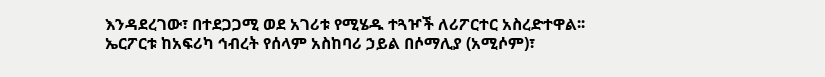እንዳደረገው፣ በተደጋጋሚ ወደ አገሪቱ የሚሄዱ ተጓዦች ለሪፖርተር አስረድተዋል፡፡
ኤርፖርቱ ከአፍሪካ ኅብረት የሰላም አስከባሪ ኃይል በሶማሊያ (አሚሶም)፣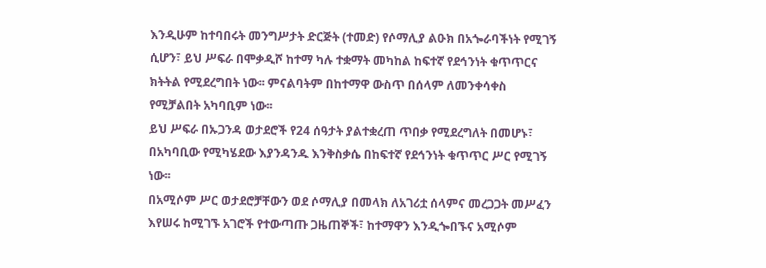እንዲሁም ከተባበሩት መንግሥታት ድርጅት (ተመድ) የሶማሊያ ልዑክ በአጐራባችነት የሚገኝ ሲሆን፣ ይህ ሥፍራ በሞቃዲሾ ከተማ ካሉ ተቋማት መካከል ከፍተኛ የደኅንነት ቁጥጥርና ክትትል የሚደረግበት ነው፡፡ ምናልባትም በከተማዋ ውስጥ በሰላም ለመንቀሳቀስ የሚቻልበት አካባቢም ነው፡፡
ይህ ሥፍራ በኡጋንዳ ወታደሮች የ24 ሰዓታት ያልተቋረጠ ጥበቃ የሚደረግለት በመሆኑ፣ በአካባቢው የሚካሄደው እያንዳንዱ እንቅስቃሴ በከፍተኛ የደኅንነት ቁጥጥር ሥር የሚገኝ ነው፡፡
በአሚሶም ሥር ወታደሮቻቸውን ወደ ሶማሊያ በመላክ ለአገሪቷ ሰላምና መረጋጋት መሥፈን እየሠሩ ከሚገኙ አገሮች የተውጣጡ ጋዜጠኞች፣ ከተማዋን እንዲጐበኙና አሚሶም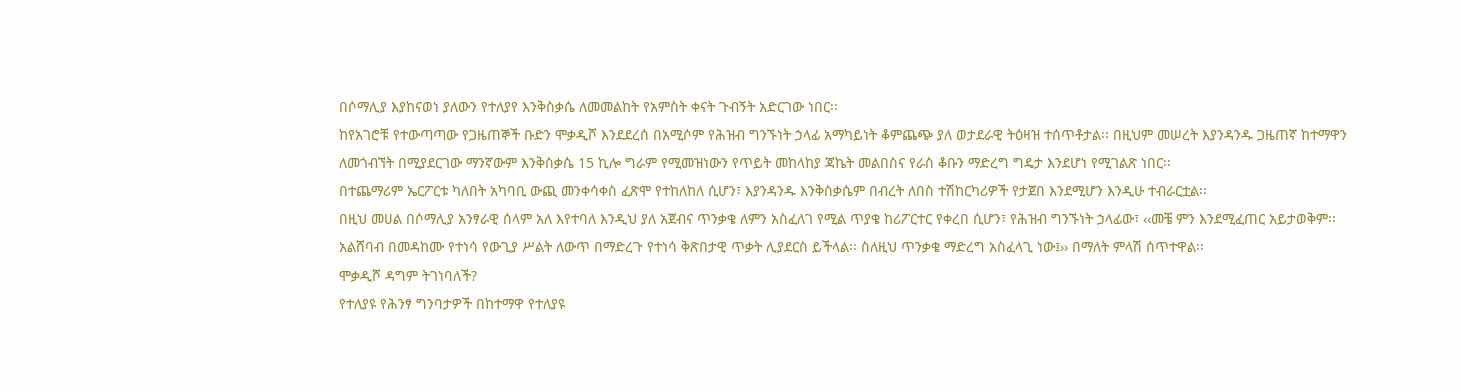በሶማሊያ እያከናወነ ያለውን የተለያየ እንቅስቃሴ ለመመልከት የአምስት ቀናት ጉብኝት አድርገው ነበር፡፡
ከየአገሮቹ የተውጣጣው የጋዜጠኞች ቡድን ሞቃዲሾ እንደደረሰ በአሚሶም የሕዝብ ግንኙነት ኃላፊ አማካይነት ቆምጨጭ ያለ ወታደራዊ ትዕዛዝ ተሰጥቶታል፡፡ በዚህም መሠረት እያንዳንዱ ጋዜጠኛ ከተማዋን ለመጎብኘት በሚያደርገው ማንኛውም እንቅስቃሴ 15 ኪሎ ግራም የሚመዝነውን የጥይት መከላከያ ጃኬት መልበስና የራስ ቆቡን ማድረግ ግዴታ እንደሆነ የሚገልጽ ነበር፡፡
በተጨማሪም ኤርፖርቱ ካለበት አካባቢ ውጪ መንቀሳቀስ ፈጽሞ የተከለከለ ሲሆን፣ እያንዳንዱ እንቅስቃሴም በብረት ለበስ ተሽከርካሪዎች የታጀበ እንደሚሆን እንዲሁ ተብራርቷል፡፡
በዚህ መሀል በሶማሊያ አንፃራዊ ሰላም አለ እየተባለ እንዲህ ያለ አጀብና ጥንቃቄ ለምን አስፈለገ የሚል ጥያቄ ከሪፖርተር የቀረበ ሲሆን፣ የሕዝብ ግንኙነት ኃላፊው፣ ‹‹መቼ ምን እንደሚፈጠር አይታወቅም፡፡ አልሸባብ በመዳከሙ የተነሳ የውጊያ ሥልት ለውጥ በማድረጉ የተነሳ ቅጽበታዊ ጥቃት ሊያደርስ ይችላል፡፡ ስለዚህ ጥንቃቄ ማድረግ አስፈላጊ ነው፤›› በማለት ምላሽ ሰጥተዋል፡፡
ሞቃዲሾ ዳግም ትገነባለች?
የተለያዩ የሕንፃ ግንባታዎች በከተማዋ የተለያዩ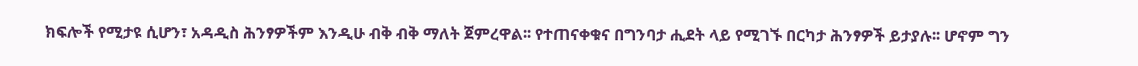ክፍሎች የሚታዩ ሲሆን፣ አዳዲስ ሕንፃዎችም እንዲሁ ብቅ ብቅ ማለት ጀምረዋል፡፡ የተጠናቀቁና በግንባታ ሒደት ላይ የሚገኙ በርካታ ሕንፃዎች ይታያሉ፡፡ ሆኖም ግን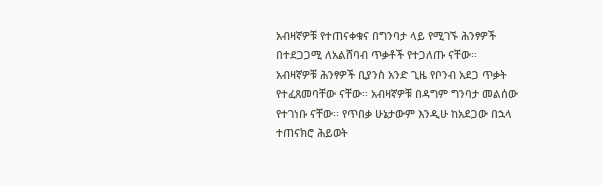አብዛኛዎቹ የተጠናቀቁና በግንባታ ላይ የሚገኙ ሕንፃዎች በተደጋጋሚ ለአልሸባብ ጥቃቶች የተጋለጡ ናቸው፡፡
አብዛኛዎቹ ሕንፃዎች ቢያንስ አንድ ጊዜ የቦንብ አደጋ ጥቃት የተፈጸመባቸው ናቸው፡፡ አብዛኛዎቹ በዳግም ግንባታ መልሰው የተገነቡ ናቸው፡፡ የጥበቃ ሁኔታውም እንዲሁ ከአደጋው በኋላ ተጠናክሮ ሕይወት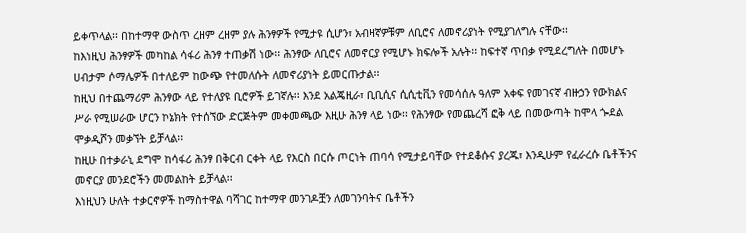ይቀጥላል፡፡ በከተማዋ ውስጥ ረዘም ረዘም ያሉ ሕንፃዎች የሚታዩ ሲሆን፣ አብዛኛዎቹም ለቢሮና ለመኖሪያነት የሚያገለግሉ ናቸው፡፡
ከእነዚህ ሕንፃዎች መካከል ሳፋሪ ሕንፃ ተጠቃሽ ነው፡፡ ሕንፃው ለቢሮና ለመኖርያ የሚሆኑ ክፍሎች አሉት፡፡ ከፍተኛ ጥበቃ የሚደረግለት በመሆኑ ሀብታም ሶማሌዎች በተለይም ከውጭ የተመለሱት ለመኖሪያነት ይመርጡታል፡፡
ከዚህ በተጨማሪም ሕንፃው ላይ የተለያዩ ቢሮዎች ይገኛሉ፡፡ እንደ አልጄዚራ፣ ቢቢሲና ሲሲቲቪን የመሳሰሉ ዓለም አቀፍ የመገናኛ ብዙኃን የውክልና ሥራ የሚሠራው ሆርን ኮኔክት የተሰኘው ድርጅትም መቀመጫው እዚሁ ሕንፃ ላይ ነው፡፡ የሕንፃው የመጨረሻ ፎቅ ላይ በመውጣት ከሞላ ጐደል ሞቃዲሾን መቃኘት ይቻላል፡፡
ከዚሁ በተቃራኒ ደግሞ ከሳፋሪ ሕንፃ በቅርብ ርቀት ላይ የእርስ በርሱ ጦርነት ጠባሳ የሚታይባቸው የተደቆሱና ያረጁ፣ እንዲሁም የፈራረሱ ቤቶችንና መኖርያ መንደሮችን መመልከት ይቻላል፡፡
እነዚህን ሁለት ተቃርኖዎች ከማስተዋል ባሻገር ከተማዋ መንገዶቿን ለመገንባትና ቤቶችን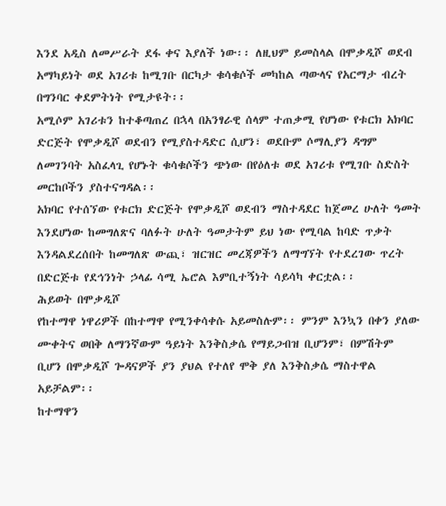እንደ አዲስ ለመሥራት ደፋ ቀና እያለች ነው፡፡ ለዚህም ይመስላል በሞቃዲሾ ወደብ አማካይነት ወደ አገሪቱ ከሚገቡ በርካታ ቁሳቁሶች መካከል ጣውላና የአርማታ ብረት በግንባር ቀደምትነት የሚታዩት፡፡
አሚሶም አገሪቱን ከተቆጣጠረ በኋላ በአንፃራዊ ሰላም ተጠቃሚ የሆነው የቱርክ አክባር ድርጅት የሞቃዲሾ ወደብን የሚያስተዳድር ሲሆን፣ ወደቡም ሶማሊያን ዳግም ለመገንባት አስፈላጊ የሆኑት ቁሳቁሶችን ጭነው በየዕለቱ ወደ አገሪቱ የሚገቡ ስድስት መርከቦችን ያስተናግዳል፡፡
አክባር የተሰኘው የቱርክ ድርጅት የሞቃዲሾ ወደብን ማስተዳደር ከጀመረ ሁለት ዓመት እንደሆነው ከመግለጽና ባለፉት ሁለት ዓመታትም ይህ ነው የሚባል ከባድ ጥቃት እንዳልደረሰበት ከመግለጽ ውጪ፣ ዝርዝር መረጃዎችን ለማግኘት የተደረገው ጥረት በድርጅቱ የደኅንነት ኃላፊ ሳሚ ኤሮል እምቢተኝነት ሳይሳካ ቀርቷል፡፡
ሕይወት በሞቃዲሾ
የከተማዋ ነዋሪዎች በከተማዋ የሚንቀሳቀሱ አይመስሉም፡፡ ምንም እንኳን በቀን ያለው ሙቀትና ወበቅ ለማንኛውም ዓይነት እንቅስቃሴ የማይጋብዝ ቢሆንም፣ በምሽትም ቢሆን በሞቃዲሾ ጐዳናዎች ያን ያህል የተለየ ሞቅ ያለ እንቅስቃሴ ማስተዋል አይቻልም፡፡
ከተማዋን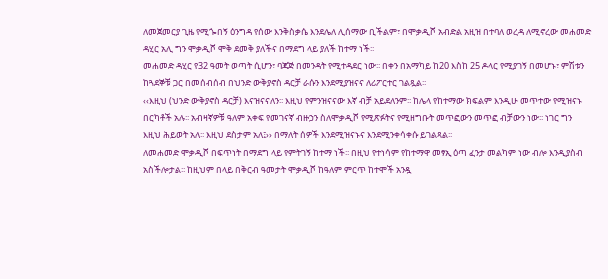ለመጀመርያ ጊዜ የሚጐበኝ ዕንግዳ የሰው እንቅስቃሴ እንደሌለ ሊሰማው ቢችልም፣ በሞቃዲሾ አብድል አዚዝ በተባለ ወረዳ ለሚኖረው መሐመድ ዳሂር አሊ ግን ሞቃዲሾ ሞቅ ደመቅ ያለችና በማደግ ላይ ያለች ከተማ ነች፡፡
መሐመድ ዳሂር የ32 ዓመት ወጣት ሲሆን፣ ባጃጅ በመንዳት የሚተዳደር ነው፡፡ በቀን በአማካይ ከ20 እስከ 25 ዶላር የሚያገኝ በመሆኑ፣ ምሽቱን ከጓደኞቹ ጋር በመሰብሰብ በህንድ ውቅያኖስ ዳርቻ ራሱን እንደሚያዝናና ለሪፖርተር ገልጿል፡፡
‹‹እዚህ (ህንድ ውቅያኖስ ዳርቻ) እናዝናናለን፡፡ እዚህ የምንዝናናው እኛ ብቻ አይደለንም፡፡ ከሌላ የከተማው ክፍልም እንዲሁ መጥተው የሚዝናኑ በርካቶች አሉ፡፡ አብዛኛዎቹ ዓለም አቀፍ የመገናኛ ብዙኃን ስለሞቃዲሾ የሚጽፉትና የሚዘግቡት መጥፎውን መጥፎ ብቻውን ነው፡፡ ነገር ግን እዚህ ሕይወት አለ፡፡ እዚህ ደስታም አለ፤›› በማለት ሰዎች እንደሚዝናኑና እንደሚንቀሳቀሱ ይገልጻል፡፡
ለመሐመድ ሞቃዲሾ በፍጥነት በማደግ ላይ የምትገኝ ከተማ ነች፡፡ በዚህ የተነሳም የከተማዋ መፃኢ ዕጣ ፈንታ መልካም ነው ብሎ እንዲያስብ አስችሎታል፡፡ ከዚህም በላይ በቅርብ ዓመታት ሞቃዲሾ ከዓለም ምርጥ ከተሞች አንዷ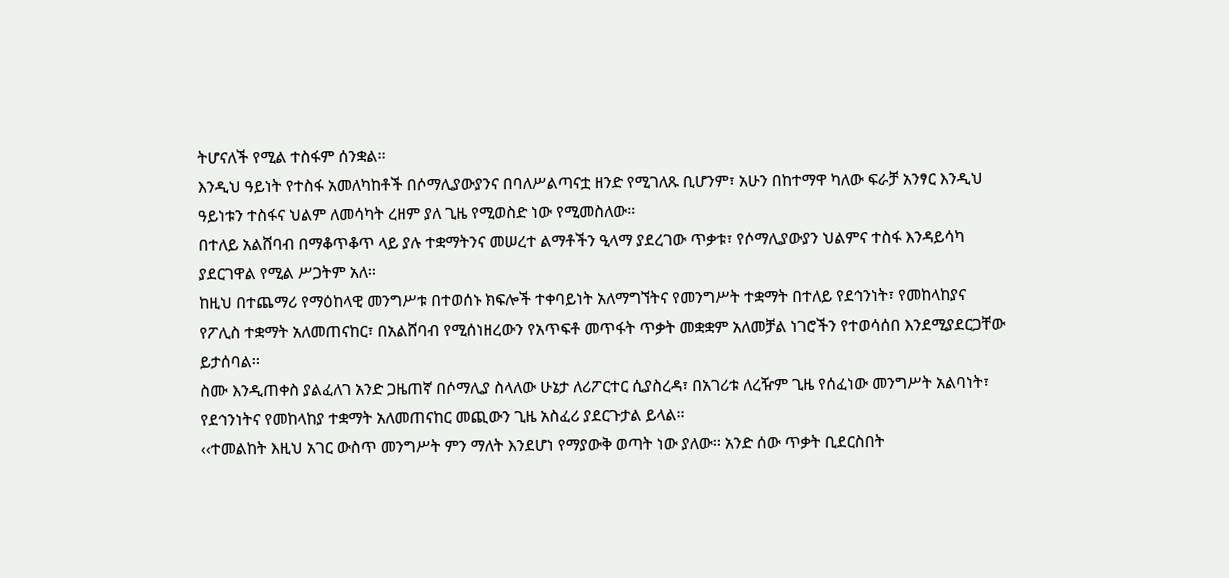ትሆናለች የሚል ተስፋም ሰንቋል፡፡
እንዲህ ዓይነት የተስፋ አመለካከቶች በሶማሊያውያንና በባለሥልጣናቷ ዘንድ የሚገለጹ ቢሆንም፣ አሁን በከተማዋ ካለው ፍራቻ አንፃር እንዲህ ዓይነቱን ተስፋና ህልም ለመሳካት ረዘም ያለ ጊዜ የሚወስድ ነው የሚመስለው፡፡
በተለይ አልሸባብ በማቆጥቆጥ ላይ ያሉ ተቋማትንና መሠረተ ልማቶችን ዒላማ ያደረገው ጥቃቱ፣ የሶማሊያውያን ህልምና ተስፋ እንዳይሳካ ያደርገዋል የሚል ሥጋትም አለ፡፡
ከዚህ በተጨማሪ የማዕከላዊ መንግሥቱ በተወሰኑ ክፍሎች ተቀባይነት አለማግኘትና የመንግሥት ተቋማት በተለይ የደኅንነት፣ የመከላከያና የፖሊስ ተቋማት አለመጠናከር፣ በአልሸባብ የሚሰነዘረውን የአጥፍቶ መጥፋት ጥቃት መቋቋም አለመቻል ነገሮችን የተወሳሰበ እንደሚያደርጋቸው ይታሰባል፡፡
ስሙ እንዲጠቀስ ያልፈለገ አንድ ጋዜጠኛ በሶማሊያ ስላለው ሁኔታ ለሪፖርተር ሲያስረዳ፣ በአገሪቱ ለረዥም ጊዜ የሰፈነው መንግሥት አልባነት፣ የደኅንነትና የመከላከያ ተቋማት አለመጠናከር መጪውን ጊዜ አስፈሪ ያደርጉታል ይላል፡፡
‹‹ተመልከት እዚህ አገር ውስጥ መንግሥት ምን ማለት እንደሆነ የማያውቅ ወጣት ነው ያለው፡፡ አንድ ሰው ጥቃት ቢደርስበት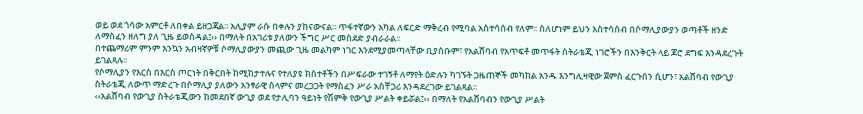ወይ ወደ ጎሳው አምርቶ ለበቀል ይዘጋጃል፡፡ አሊያም ራሱ በቀሉን ያከናውናል፡፡ ጥፋተኛውን አካል ለፍርድ ማቅረብ የሚባል አስተሳሰብ የለም፡፡ ስለሆነም ይህን አስተሳሰብ በሶማሊያውያን ወጣቶች ዘንድ ለማስፈን ዘለግ ያለ ጊዜ ይወስዳል፤›› በማለት በአገሪቱ ያለውን ችግር ሥር መስደድ ያብራራል፡፡
በተጨማሪም ምንም እንኳን አብዛኛዎቹ ሶማሊያውያን መጪው ጊዜ መልካም ነገር እንደሚያመጣላቸው ቢያስቡም፣ የአልሸባብ የአጥፍቶ መጥፋት ስትራቴጂ ነገሮችን በእንቅርት ላይ ጆሮ ደግፍ እንዳደረጉት ይገልጻሉ፡፡
የሶማሊያን የእርስ በእርስ ጦርነት በቅርበት ከሚከታተሉና የተለያዩ ክስተቶችን በሥፍራው ተገኝቶ ለማየት ዕድሉን ካገኙት ጋዜጠኞች መካከል አንዱ እንግሊዛዊው ጀምስ ፈርጉሰን ሲሆን፣ አልሸባብ የውጊያ ስትራቴጂ ለውጥ ማድረጉ በሶማሊያ ያለውን አንፃራዊ ሰላምና መረጋጋት የማስፈን ሥራ አስቸጋሪ እንዳደረገው ይገልጻል፡፡
‹‹አልሸባብ የውጊያ ስትራቴጂውን ከመደበኛ ውጊያ ወደ የታሊባን ዓይነት የሽምቅ የውጊያ ሥልት ቀይሯል፤›› በማለት የአልሸባብን የውጊያ ሥልት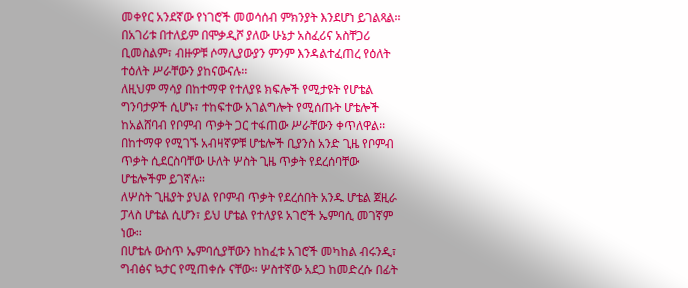መቀየር አንደኛው የነገሮች መወሳሰብ ምክንያት እንደሆነ ይገልጻል፡፡
በአገሪቱ በተለይም በሞቃዲሾ ያለው ሁኔታ አስፈሪና አስቸጋሪ ቢመስልም፣ ብዙዎቹ ሶማሊያውያን ምንም እንዳልተፈጠረ የዕለት ተዕለት ሥራቸውን ያከናውናሉ፡፡
ለዚህም ማሳያ በከተማዋ የተለያዩ ክፍሎች የሚታዩት የሆቴል ግንባታዎች ሲሆኑ፣ ተከፍተው አገልግሎት የሚሰጡት ሆቴሎች ከአልሸባብ የቦምብ ጥቃት ጋር ተፋጠው ሥራቸውን ቀጥለዋል፡፡ በከተማዋ የሚገኙ አብዛኛዎቹ ሆቴሎች ቢያንስ አንድ ጊዜ የቦምብ ጥቃት ሲደርስባቸው ሁለት ሦስት ጊዜ ጥቃት የደረሰባቸው ሆቴሎችም ይገኛሉ፡፡
ለሦስት ጊዜያት ያህል የቦምብ ጥቃት የደረሰበት አንዱ ሆቴል ጀዚራ ፓላስ ሆቴል ሲሆን፣ ይህ ሆቴል የተለያዩ አገሮች ኤምባሲ መገኛም ነው፡፡
በሆቴሉ ውስጥ ኤምባሲያቸውን ከከፈቱ አገሮች መካከል ብሩንዲ፣ ግብፅና ኳታር የሚጠቀሱ ናቸው፡፡ ሦስተኛው አደጋ ከመድረሱ በፊት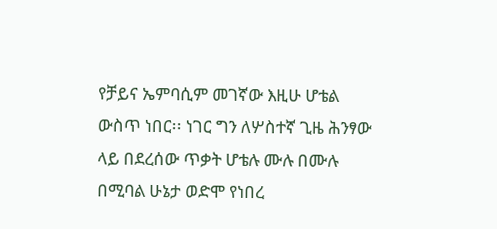የቻይና ኤምባሲም መገኛው እዚሁ ሆቴል ውስጥ ነበር፡፡ ነገር ግን ለሦስተኛ ጊዜ ሕንፃው ላይ በደረሰው ጥቃት ሆቴሉ ሙሉ በሙሉ በሚባል ሁኔታ ወድሞ የነበረ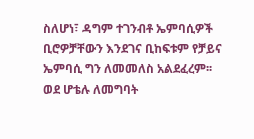ስለሆነ፣ ዳግም ተገንብቶ ኤምባሲዎች ቢሮዎቻቸውን እንደገና ቢከፍቱም የቻይና ኤምባሲ ግን ለመመለስ አልደፈረም፡፡
ወደ ሆቴሉ ለመግባት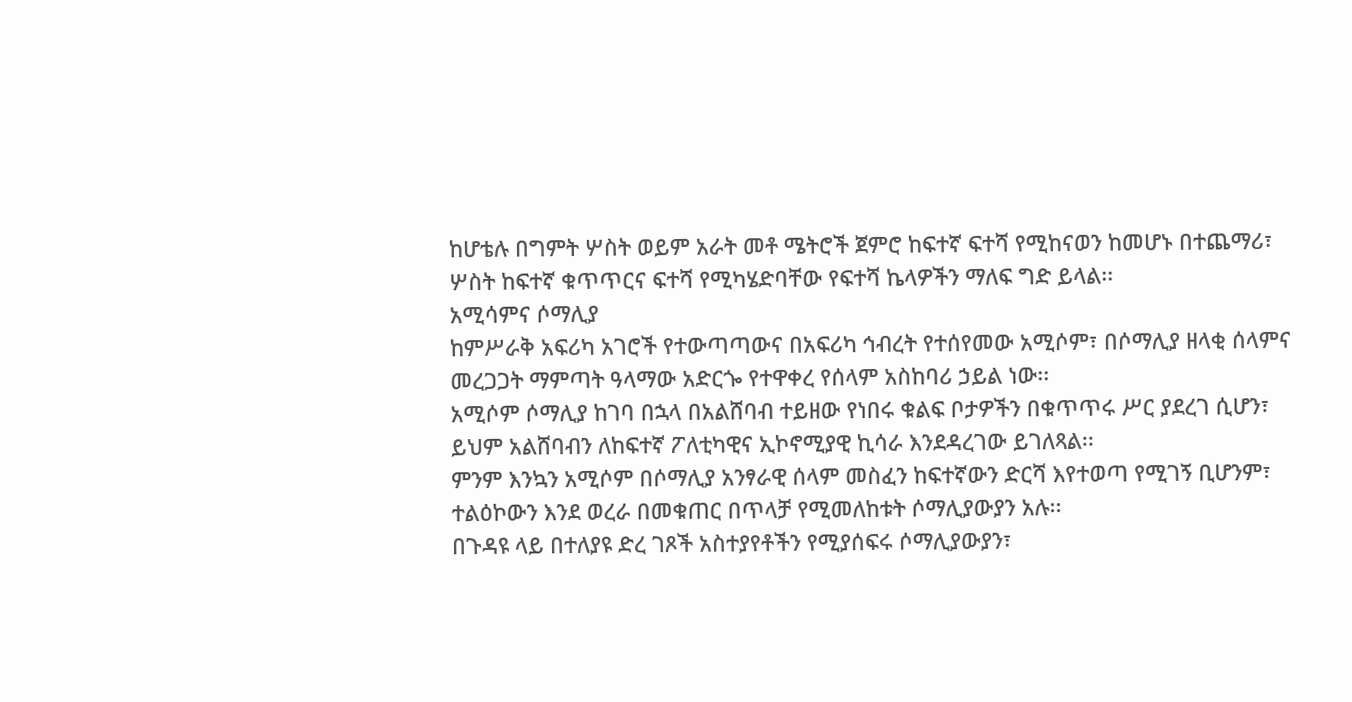ከሆቴሉ በግምት ሦስት ወይም አራት መቶ ሜትሮች ጀምሮ ከፍተኛ ፍተሻ የሚከናወን ከመሆኑ በተጨማሪ፣ ሦስት ከፍተኛ ቁጥጥርና ፍተሻ የሚካሄድባቸው የፍተሻ ኬላዎችን ማለፍ ግድ ይላል፡፡
አሚሳምና ሶማሊያ
ከምሥራቅ አፍሪካ አገሮች የተውጣጣውና በአፍሪካ ኅብረት የተሰየመው አሚሶም፣ በሶማሊያ ዘላቂ ሰላምና መረጋጋት ማምጣት ዓላማው አድርጐ የተዋቀረ የሰላም አስከባሪ ኃይል ነው፡፡
አሚሶም ሶማሊያ ከገባ በኋላ በአልሸባብ ተይዘው የነበሩ ቁልፍ ቦታዎችን በቁጥጥሩ ሥር ያደረገ ሲሆን፣ ይህም አልሸባብን ለከፍተኛ ፖለቲካዊና ኢኮኖሚያዊ ኪሳራ እንደዳረገው ይገለጻል፡፡
ምንም እንኳን አሚሶም በሶማሊያ አንፃራዊ ሰላም መስፈን ከፍተኛውን ድርሻ እየተወጣ የሚገኝ ቢሆንም፣ ተልዕኮውን እንደ ወረራ በመቁጠር በጥላቻ የሚመለከቱት ሶማሊያውያን አሉ፡፡
በጉዳዩ ላይ በተለያዩ ድረ ገጾች አስተያየቶችን የሚያሰፍሩ ሶማሊያውያን፣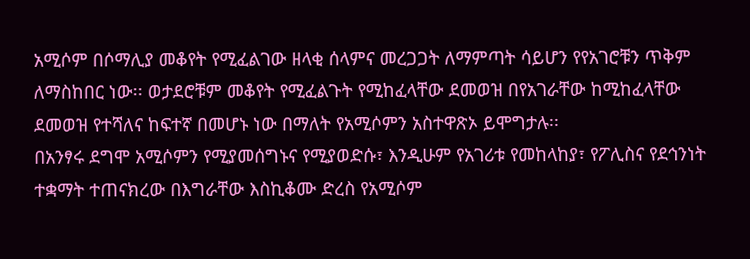አሚሶም በሶማሊያ መቆየት የሚፈልገው ዘላቂ ሰላምና መረጋጋት ለማምጣት ሳይሆን የየአገሮቹን ጥቅም ለማስከበር ነው፡፡ ወታደሮቹም መቆየት የሚፈልጉት የሚከፈላቸው ደመወዝ በየአገራቸው ከሚከፈላቸው ደመወዝ የተሻለና ከፍተኛ በመሆኑ ነው በማለት የአሚሶምን አስተዋጽኦ ይሞግታሉ፡፡
በአንፃሩ ደግሞ አሚሶምን የሚያመሰግኑና የሚያወድሱ፣ እንዲሁም የአገሪቱ የመከላከያ፣ የፖሊስና የደኅንነት ተቋማት ተጠናክረው በእግራቸው እስኪቆሙ ድረስ የአሚሶም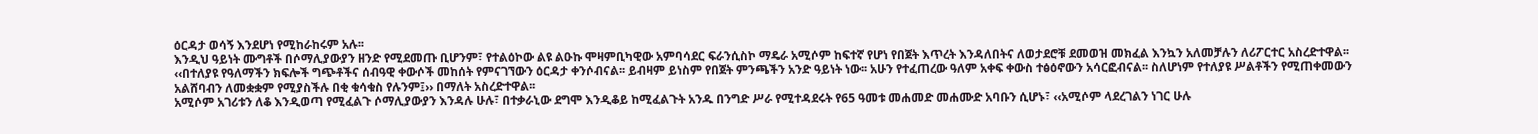ዕርዳታ ወሳኝ እንደሆነ የሚከራከሩም አሉ፡፡
እንዲህ ዓይነት ሙግቶች በሶማሊያውያን ዘንድ የሚደመጡ ቢሆንም፣ የተልዕኮው ልዩ ልዑኩ ሞዛምቢካዊው አምባሳደር ፍራንሲስኮ ማዴራ አሚሶም ከፍተኛ የሆነ የበጀት እጥረት እንዳለበትና ለወታደሮቹ ደመወዝ መክፈል እንኳን አለመቻሉን ለሪፖርተር አስረድተዋል፡፡
‹‹በተለያዩ የዓለማችን ክፍሎች ግጭቶችና ሰብዓዊ ቀውሶች መከሰት የምናገኘውን ዕርዳታ ቀንሶብናል፡፡ ይብዛም ይነስም የበጀት ምንጫችን አንድ ዓይነት ነው፡፡ አሁን የተፈጠረው ዓለም አቀፍ ቀውስ ተፅዕኖውን አሳርፎብናል፡፡ ስለሆነም የተለያዩ ሥልቶችን የሚጠቀመውን አልሸባብን ለመቋቋም የሚያስችሉ በቂ ቁሳቁስ የሉንም፤›› በማለት አስረድተዋል፡፡
አሚሶም አገሪቱን ለቆ እንዲወጣ የሚፈልጉ ሶማሊያውያን እንዳሉ ሁሉ፣ በተቃራኒው ደግሞ እንዲቆይ ከሚፈልጉት አንዱ በንግድ ሥራ የሚተዳደሩት የ65 ዓመቱ መሐመድ መሐሙድ አባቡን ሲሆኑ፣ ‹‹አሚሶም ላደረገልን ነገር ሁሉ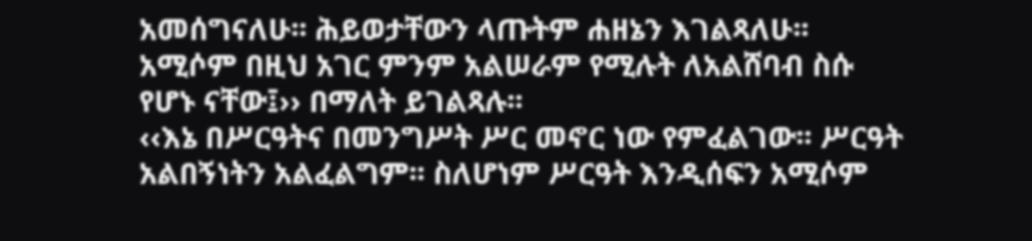አመሰግናለሁ፡፡ ሕይወታቸውን ላጡትም ሐዘኔን እገልጻለሁ፡፡ አሚሶም በዚህ አገር ምንም አልሠራም የሚሉት ለአልሸባብ ስሱ የሆኑ ናቸው፤›› በማለት ይገልጻሉ፡፡
‹‹እኔ በሥርዓትና በመንግሥት ሥር መኖር ነው የምፈልገው፡፡ ሥርዓት አልበኝነትን አልፈልግም፡፡ ስለሆነም ሥርዓት እንዲሰፍን አሚሶም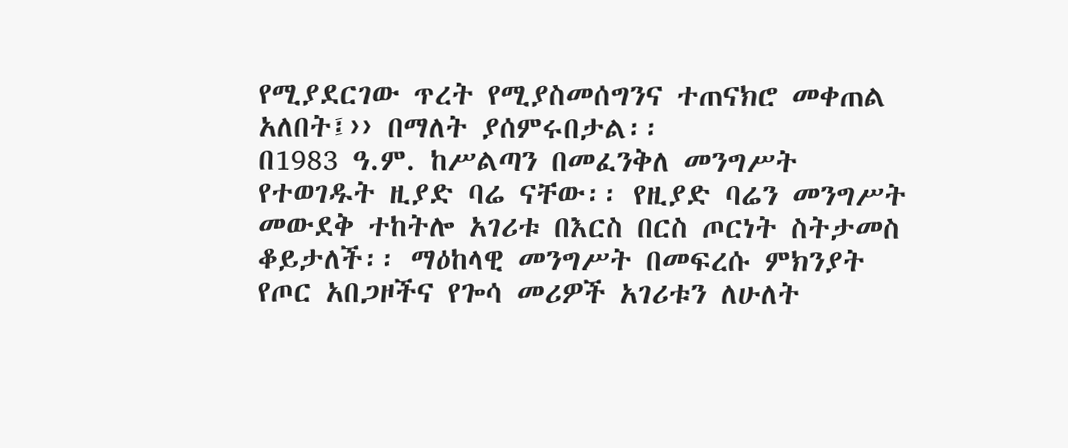የሚያደርገው ጥረት የሚያስመሰግንና ተጠናክሮ መቀጠል አለበት፤›› በማለት ያሰምሩበታል፡፡
በ1983 ዓ.ም. ከሥልጣን በመፈንቅለ መንግሥት የተወገዱት ዚያድ ባሬ ናቸው፡፡ የዚያድ ባሬን መንግሥት መውደቅ ተከትሎ አገሪቱ በእርስ በርስ ጦርነት ስትታመስ ቆይታለች፡፡ ማዕከላዊ መንግሥት በመፍረሱ ምክንያት የጦር አበጋዞችና የጐሳ መሪዎች አገሪቱን ለሁለት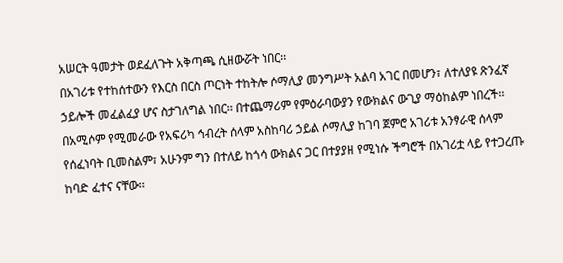አሠርት ዓመታት ወደፈለጉት አቅጣጫ ሲዘውሯት ነበር፡፡
በአገሪቱ የተከሰተውን የእርስ በርስ ጦርነት ተከትሎ ሶማሊያ መንግሥት አልባ አገር በመሆን፣ ለተለያዩ ጽንፈኛ ኃይሎች መፈልፈያ ሆና ስታገለግል ነበር፡፡ በተጨማሪም የምዕራባውያን የውክልና ውጊያ ማዕከልም ነበረች፡፡
በአሚሶም የሚመራው የአፍሪካ ኅብረት ሰላም አስከባሪ ኃይል ሶማሊያ ከገባ ጀምሮ አገሪቱ አንፃራዊ ሰላም የሰፈነባት ቢመስልም፣ አሁንም ግን በተለይ ከጎሳ ውክልና ጋር በተያያዘ የሚነሱ ችግሮች በአገሪቷ ላይ የተጋረጡ ከባድ ፈተና ናቸው፡፡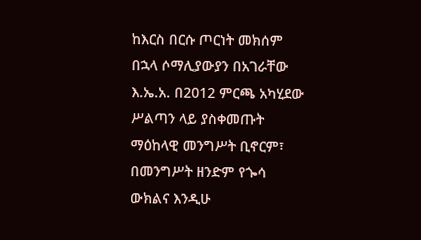ከእርስ በርሱ ጦርነት መክሰም በኋላ ሶማሊያውያን በአገራቸው እ.ኤ.አ. በ2012 ምርጫ አካሂደው ሥልጣን ላይ ያስቀመጡት ማዕከላዊ መንግሥት ቢኖርም፣ በመንግሥት ዘንድም የጐሳ ውክልና እንዲሁ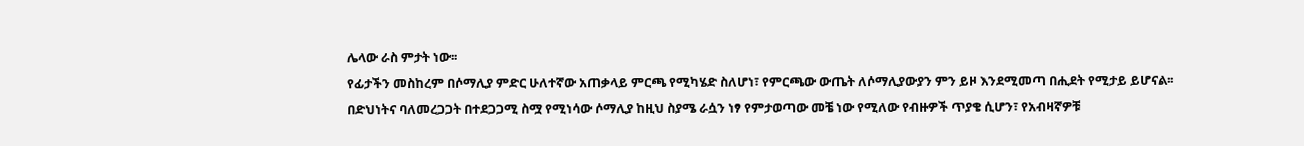ሌላው ራስ ምታት ነው፡፡
የፊታችን መስከረም በሶማሊያ ምድር ሁለተኛው አጠቃላይ ምርጫ የሚካሄድ ስለሆነ፣ የምርጫው ውጤት ለሶማሊያውያን ምን ይዞ እንደሚመጣ በሒደት የሚታይ ይሆናል፡፡
በድህነትና ባለመረጋጋት በተደጋጋሚ ስሟ የሚነሳው ሶማሊያ ከዚህ ስያሜ ራሷን ነፃ የምታወጣው መቼ ነው የሚለው የብዙዎች ጥያቄ ሲሆን፣ የአብዛኛዎቹ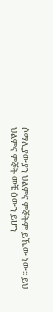ሶማሊያውያን ህልምና ምኞትም ይኼው ነው፡፡ ይህ ህልምና ምኞት መቼ ዕውን ይሆን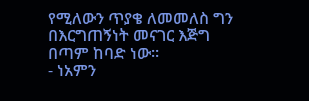የሚለውን ጥያቄ ለመመለስ ግን በእርግጠኝነት መናገር እጅግ በጣም ከባድ ነው፡፡
- ነአምን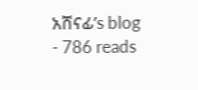አሸናፊ’s blog
- 786 reads